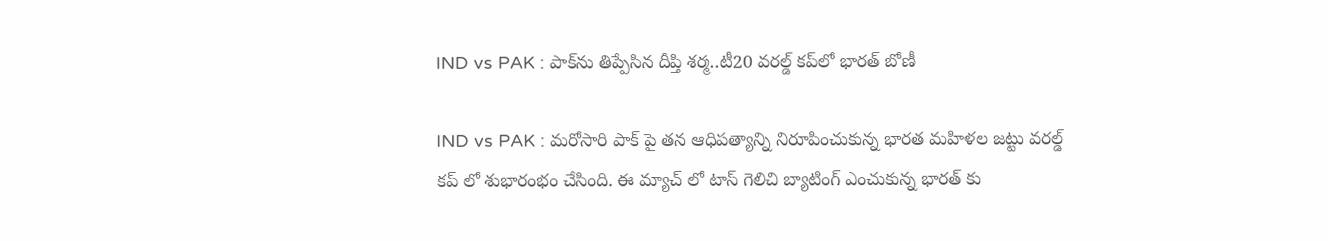IND vs PAK : పాక్‌ను తిప్పేసిన దీప్తి శర్మ..టీ20 వరల్డ్ కప్‌లో భారత్ బోణీ

IND vs PAK : మరోసారి పాక్ పై తన ఆధిపత్యాన్ని నిరూపించుకున్న భారత మహిళల జట్టు వరల్డ్ కప్ లో శుభారంభం చేసింది. ఈ మ్యాచ్ లో టాస్ గెలిచి బ్యాటింగ్ ఎంచుకున్న భారత్ కు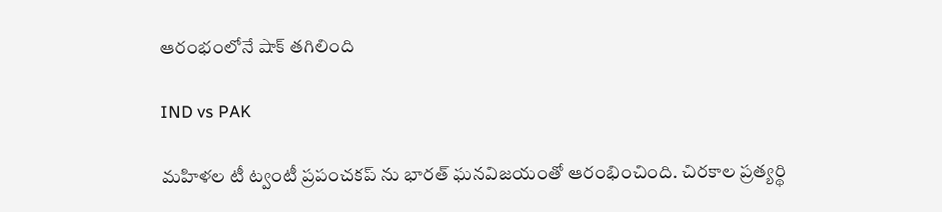ఆరంభంలోనే షాక్ తగిలింది

IND vs PAK

మహిళల టీ ట్వంటీ ప్రపంచకప్ ను భారత్ ఘనవిజయంతో ఆరంభించింది. చిరకాల ప్రత్యర్థి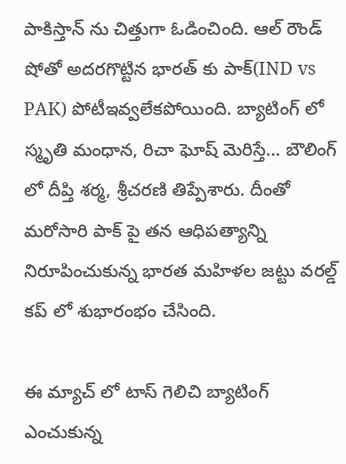పాకిస్తాన్ ను చిత్తుగా ఓడించింది. ఆల్ రౌండ్ షోతో అదరగొట్టిన భారత్ కు పాక్(IND vs PAK) పోటీఇవ్వలేకపోయింది. బ్యాటింగ్ లో స్మృతి మంధాన, రిచా ఘోష్ మెరిస్తే… బౌలింగ్ లో దీప్తి శర్మ, శ్రీచరణి తిప్పేశారు. దీంతో మరోసారి పాక్ పై తన ఆధిపత్యాన్ని నిరూపించుకున్న భారత మహిళల జట్టు వరల్డ్ కప్ లో శుభారంభం చేసింది.

ఈ మ్యాచ్ లో టాస్ గెలిచి బ్యాటింగ్ ఎంచుకున్న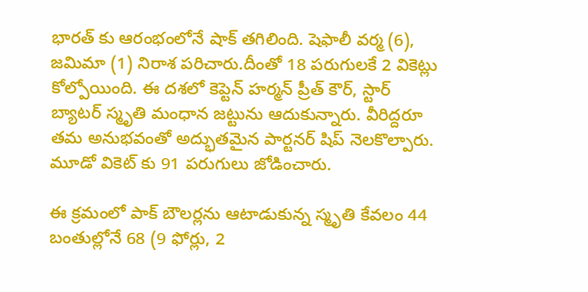భారత్ కు ఆరంభంలోనే షాక్ తగిలింది. షెఫాలీ వర్మ (6), జమిమా (1) నిరాశ పరిచారు.దీంతో 18 పరుగులకే 2 వికెట్లు కోల్పోయింది. ఈ దశలో కెప్టెన్ హర్మన్ ప్రీత్ కౌర్, స్టార్ బ్యాటర్ స్మృతి మంధాన జట్టును ఆదుకున్నారు. వీరిద్దరూ తమ అనుభవంతో అద్భుతమైన పార్టనర్ షిప్ నెలకొల్పారు. మూడో వికెట్ కు 91 పరుగులు జోడించారు.

ఈ క్రమంలో పాక్ బౌలర్లను ఆటాడుకున్న స్మృతి కేవలం 44 బంతుల్లోనే 68 (9 ఫోర్లు, 2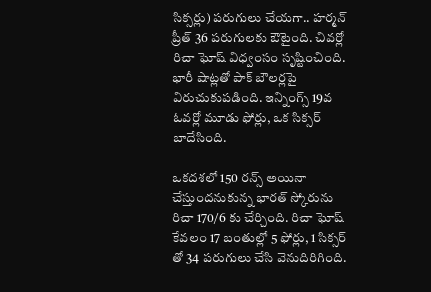సిక్సర్లు) పరుగులు చేయగా.. హర్మన్ ప్రీత్ 36 పరుగులకు ఔటైంది. చివర్లో రిచా ఘోష్ విధ్వంసం సృష్టించింది. భారీ షాట్లతో పాక్ బౌలర్లపై విరుచుకుపడింది. ఇన్నింగ్స్ 19వ ఓవర్లో మూడు ఫోర్లు, ఒక సిక్సర్ బాదేసింది.

ఒకదశలో 150 రన్స్ అయినా చేస్తుందనుకున్న భారత్ స్కోరును రిచా 170/6 కు చేర్చింది. రిచా ఘోష్ కేవలం 17 బంతుల్లో 5 ఫోర్లు, 1 సిక్సర్ తో 34 పరుగులు చేసి వెనుదిరిగింది.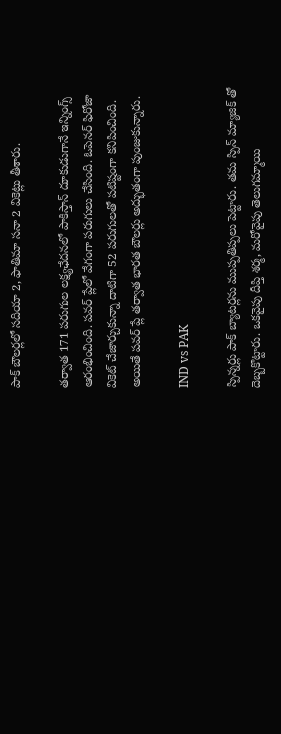పాక్ బౌలర్లలో సదియా 2, ఫాతిమా సనా 2 వికెట్లు తీశారు.

తర్వాత 171 పరుగుల లక్ష్యఛేదనలో పాకిస్తాన్ దూకుడుగానే ఇన్నింగ్స్ ఆరంభించింది. పవర్ ప్లేలో వేగంగా పరుగులు చేసింది. ఓపెనర్ ఫిరోజా వికెట్ చేజార్చుకున్నా దాటిగా 52 పరుగులతో పటిష్టంగా కనిపించింది. అయితే పవర్ ప్లే తర్వాత భారత బౌలర్లు అద్భుతంగా పుంజుకున్నారు.

IND vs PAK

స్పిన్నర్లు పాక్ బ్యాటర్లను ముప్పతిప్పలు పెట్టారు. తమ స్పిన్ మ్యాజిక్ తో దెబ్బకొట్టారు. ఒకవైపు దీప్తి శర్మ, మరోవైపు తెలుగమ్మాయి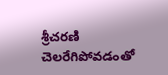శ్రీచరణి చెలరేగిపోవడంతో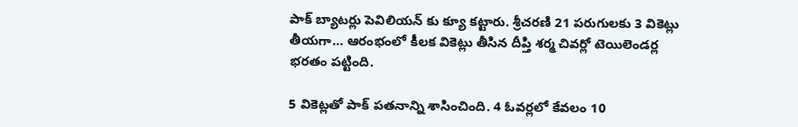పాక్ బ్యాటర్లు పెవిలియన్ కు క్యూ కట్టారు. శ్రీచరణి 21 పరుగులకు 3 వికెట్లు తీయగా… ఆరంభంలో కీలక వికెట్లు తీసిన దీప్తి శర్మ చివర్లో టెయిలెండర్ల భరతం పట్టింది.

5 వికెట్లతో పాక్ పతనాన్ని శాసించింది. 4 ఓవర్లలో కేవలం 10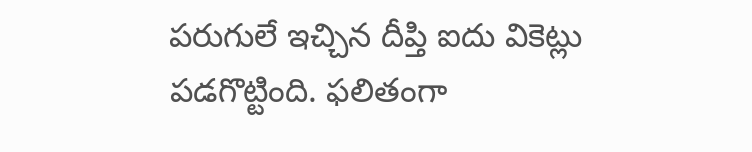పరుగులే ఇచ్చిన దీప్తి ఐదు వికెట్లు పడగొట్టింది. ఫలితంగా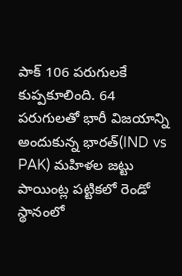పాక్ 106 పరుగులకే కుప్పకూలింది. 64 పరుగులతో భారీ విజయాన్ని అందుకున్న భారత్(IND vs PAK) మహిళల జట్టు పాయింట్ల పట్టికలో రెండో స్థానంలో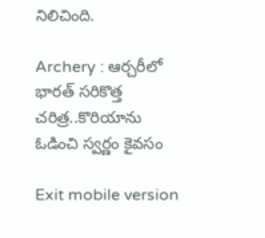నిలిచింది.

Archery : ఆర్చరీలో భారత్ సరికొత్త చరిత్ర..కొరియాను ఓడించి స్వర్ణం కైవసం

Exit mobile version